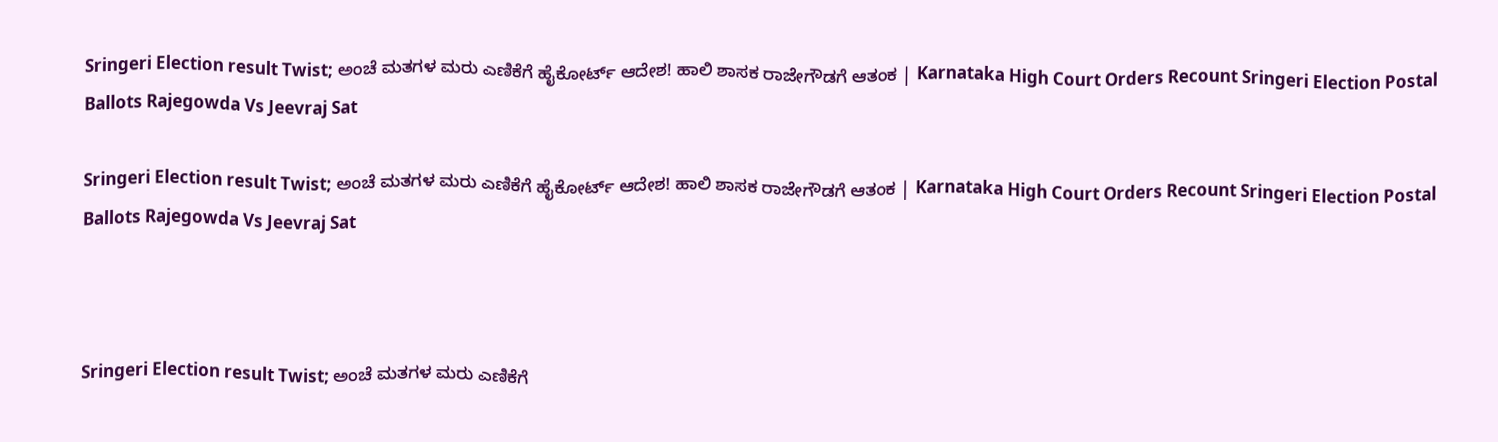Sringeri Election result Twist; ಅಂಚೆ ಮತಗಳ ಮರು ಎಣಿಕೆಗೆ ಹೈಕೋರ್ಟ್ ಆದೇಶ! ಹಾಲಿ ಶಾಸಕ ರಾಜೇಗೌಡಗೆ ಆತಂಕ | Karnataka High Court Orders Recount Sringeri Election Postal Ballots Rajegowda Vs Jeevraj Sat

Sringeri Election result Twist; ಅಂಚೆ ಮತಗಳ ಮರು ಎಣಿಕೆಗೆ ಹೈಕೋರ್ಟ್ ಆದೇಶ! ಹಾಲಿ ಶಾಸಕ ರಾಜೇಗೌಡಗೆ ಆತಂಕ | Karnataka High Court Orders Recount Sringeri Election Postal Ballots Rajegowda Vs Jeevraj Sat



Sringeri Election result Twist; ಅಂಚೆ ಮತಗಳ ಮರು ಎಣಿಕೆಗೆ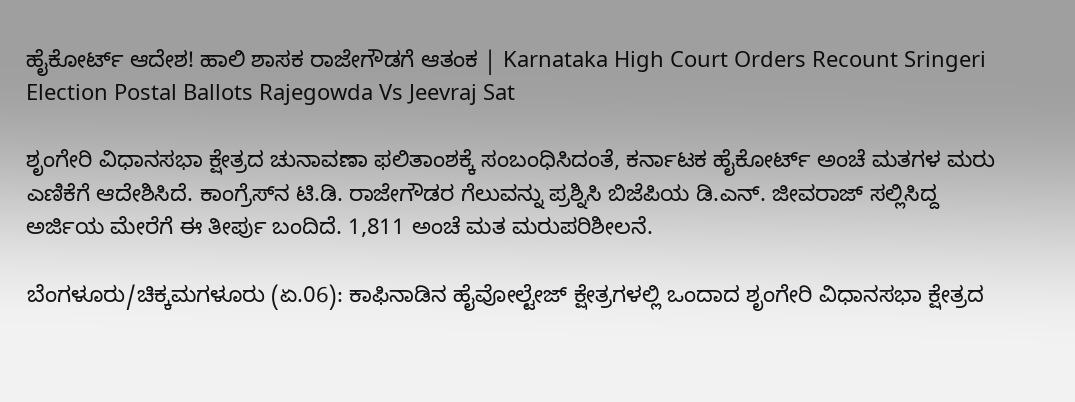ಹೈಕೋರ್ಟ್ ಆದೇಶ! ಹಾಲಿ ಶಾಸಕ ರಾಜೇಗೌಡಗೆ ಆತಂಕ | Karnataka High Court Orders Recount Sringeri Election Postal Ballots Rajegowda Vs Jeevraj Sat

ಶೃಂಗೇರಿ ವಿಧಾನಸಭಾ ಕ್ಷೇತ್ರದ ಚುನಾವಣಾ ಫಲಿತಾಂಶಕ್ಕೆ ಸಂಬಂಧಿಸಿದಂತೆ, ಕರ್ನಾಟಕ ಹೈಕೋರ್ಟ್ ಅಂಚೆ ಮತಗಳ ಮರು ಎಣಿಕೆಗೆ ಆದೇಶಿಸಿದೆ. ಕಾಂಗ್ರೆಸ್‌ನ ಟಿ.ಡಿ. ರಾಜೇಗೌಡರ ಗೆಲುವನ್ನು ಪ್ರಶ್ನಿಸಿ ಬಿಜೆಪಿಯ ಡಿ.ಎನ್. ಜೀವರಾಜ್ ಸಲ್ಲಿಸಿದ್ದ ಅರ್ಜಿಯ ಮೇರೆಗೆ ಈ ತೀರ್ಪು ಬಂದಿದೆ. 1,811 ಅಂಚೆ ಮತ ಮರುಪರಿಶೀಲನೆ.

ಬೆಂಗಳೂರು/ಚಿಕ್ಕಮಗಳೂರು (ಏ.06): ಕಾಫಿನಾಡಿನ ಹೈವೋಲ್ಟೇಜ್ ಕ್ಷೇತ್ರಗಳಲ್ಲಿ ಒಂದಾದ ಶೃಂಗೇರಿ ವಿಧಾನಸಭಾ ಕ್ಷೇತ್ರದ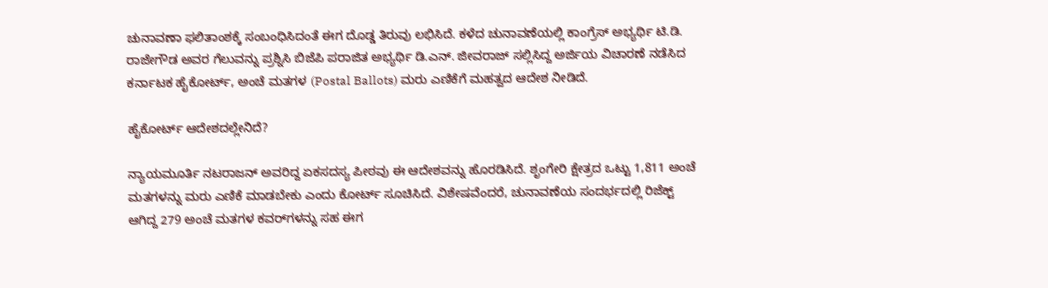ಚುನಾವಣಾ ಫಲಿತಾಂಶಕ್ಕೆ ಸಂಬಂಧಿಸಿದಂತೆ ಈಗ ದೊಡ್ಡ ತಿರುವು ಲಭಿಸಿದೆ. ಕಳೆದ ಚುನಾವಣೆಯಲ್ಲಿ ಕಾಂಗ್ರೆಸ್ ಅಭ್ಯರ್ಥಿ ಟಿ.ಡಿ. ರಾಜೇಗೌಡ ಅವರ ಗೆಲುವನ್ನು ಪ್ರಶ್ನಿಸಿ ಬಿಜೆಪಿ ಪರಾಜಿತ ಅಭ್ಯರ್ಥಿ ಡಿ.ಎನ್. ಜೀವರಾಜ್ ಸಲ್ಲಿಸಿದ್ದ ಅರ್ಜಿಯ ವಿಚಾರಣೆ ನಡೆಸಿದ ಕರ್ನಾಟಕ ಹೈಕೋರ್ಟ್, ಅಂಚೆ ಮತಗಳ (Postal Ballots) ಮರು ಎಣಿಕೆಗೆ ಮಹತ್ವದ ಆದೇಶ ನೀಡಿದೆ.

ಹೈಕೋರ್ಟ್ ಆದೇಶದಲ್ಲೇನಿದೆ?

ನ್ಯಾಯಮೂರ್ತಿ ನಟರಾಜನ್ ಅವರಿದ್ದ ಏಕಸದಸ್ಯ ಪೀಠವು ಈ ಆದೇಶವನ್ನು ಹೊರಡಿಸಿದೆ. ಶೃಂಗೇರಿ ಕ್ಷೇತ್ರದ ಒಟ್ಟು 1,811 ಅಂಚೆ ಮತಗಳನ್ನು ಮರು ಎಣಿಕೆ ಮಾಡಬೇಕು ಎಂದು ಕೋರ್ಟ್ ಸೂಚಿಸಿದೆ. ವಿಶೇಷವೆಂದರೆ, ಚುನಾವಣೆಯ ಸಂದರ್ಭದಲ್ಲಿ ರಿಜೆಕ್ಟ್ ಆಗಿದ್ದ 279 ಅಂಚೆ ಮತಗಳ ಕವರ್‌ಗಳನ್ನು ಸಹ ಈಗ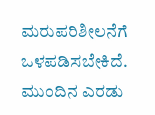ಮರುಪರಿಶೀಲನೆಗೆ ಒಳಪಡಿಸಬೇಕಿದೆ. ಮುಂದಿನ ಎರಡು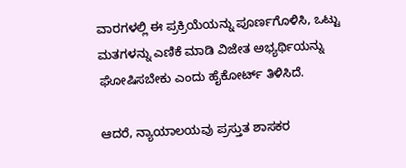ವಾರಗಳಲ್ಲಿ ಈ ಪ್ರಕ್ರಿಯೆಯನ್ನು ಪೂರ್ಣಗೊಳಿಸಿ, ಒಟ್ಟು ಮತಗಳನ್ನು ಎಣಿಕೆ ಮಾಡಿ ವಿಜೇತ ಅಭ್ಯರ್ಥಿಯನ್ನು ಘೋಷಿಸಬೇಕು ಎಂದು ಹೈಕೋರ್ಟ್ ತಿಳಿಸಿದೆ.

ಆದರೆ, ನ್ಯಾಯಾಲಯವು ಪ್ರಸ್ತುತ ಶಾಸಕರ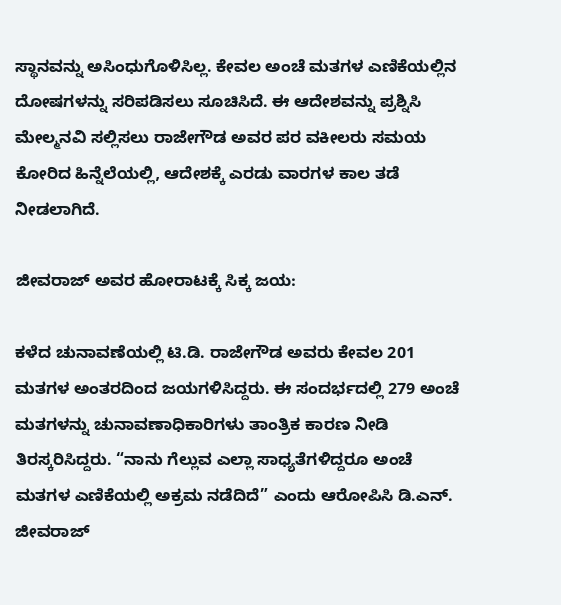ಸ್ಥಾನವನ್ನು ಅಸಿಂಧುಗೊಳಿಸಿಲ್ಲ. ಕೇವಲ ಅಂಚೆ ಮತಗಳ ಎಣಿಕೆಯಲ್ಲಿನ ದೋಷಗಳನ್ನು ಸರಿಪಡಿಸಲು ಸೂಚಿಸಿದೆ. ಈ ಆದೇಶವನ್ನು ಪ್ರಶ್ನಿಸಿ ಮೇಲ್ಮನವಿ ಸಲ್ಲಿಸಲು ರಾಜೇಗೌಡ ಅವರ ಪರ ವಕೀಲರು ಸಮಯ ಕೋರಿದ ಹಿನ್ನೆಲೆಯಲ್ಲಿ, ಆದೇಶಕ್ಕೆ ಎರಡು ವಾರಗಳ ಕಾಲ ತಡೆ ನೀಡಲಾಗಿದೆ.

ಜೀವರಾಜ್ ಅವರ ಹೋರಾಟಕ್ಕೆ ಸಿಕ್ಕ ಜಯ:

ಕಳೆದ ಚುನಾವಣೆಯಲ್ಲಿ ಟಿ.ಡಿ. ರಾಜೇಗೌಡ ಅವರು ಕೇವಲ 201 ಮತಗಳ ಅಂತರದಿಂದ ಜಯಗಳಿಸಿದ್ದರು. ಈ ಸಂದರ್ಭದಲ್ಲಿ 279 ಅಂಚೆ ಮತಗಳನ್ನು ಚುನಾವಣಾಧಿಕಾರಿಗಳು ತಾಂತ್ರಿಕ ಕಾರಣ ನೀಡಿ ತಿರಸ್ಕರಿಸಿದ್ದರು. “ನಾನು ಗೆಲ್ಲುವ ಎಲ್ಲಾ ಸಾಧ್ಯತೆಗಳಿದ್ದರೂ ಅಂಚೆ ಮತಗಳ ಎಣಿಕೆಯಲ್ಲಿ ಅಕ್ರಮ ನಡೆದಿದೆ” ಎಂದು ಆರೋಪಿಸಿ ಡಿ.ಎನ್. ಜೀವರಾಜ್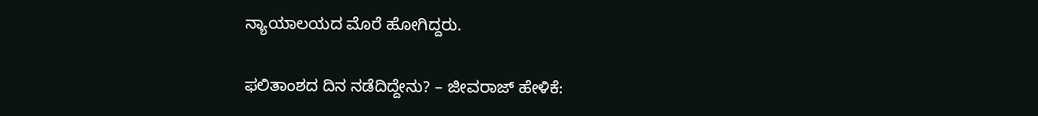ನ್ಯಾಯಾಲಯದ ಮೊರೆ ಹೋಗಿದ್ದರು.

ಫಲಿತಾಂಶದ ದಿನ ನಡೆದಿದ್ದೇನು? – ಜೀವರಾಜ್ ಹೇಳಿಕೆ: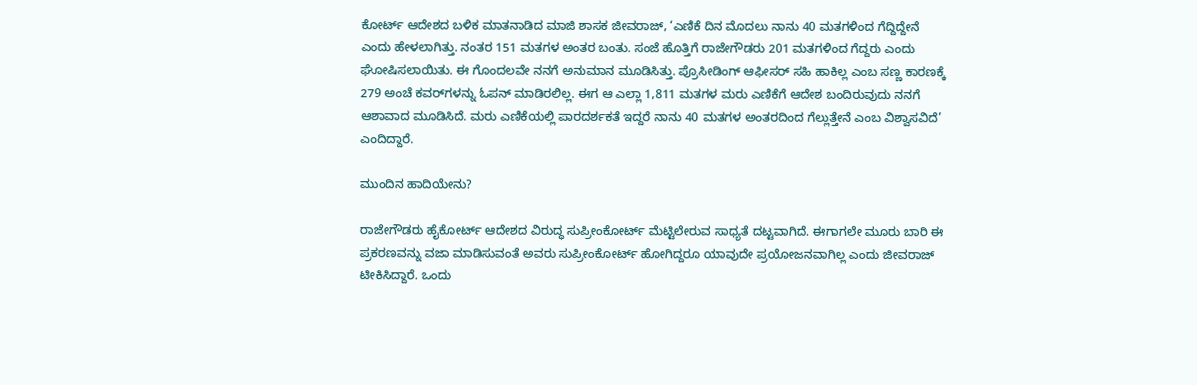ಕೋರ್ಟ್ ಆದೇಶದ ಬಳಿಕ ಮಾತನಾಡಿದ ಮಾಜಿ ಶಾಸಕ ಜೀವರಾಜ್, ‘ಎಣಿಕೆ ದಿನ ಮೊದಲು ನಾನು 40 ಮತಗಳಿಂದ ಗೆದ್ದಿದ್ದೇನೆ ಎಂದು ಹೇಳಲಾಗಿತ್ತು. ನಂತರ 151 ಮತಗಳ ಅಂತರ ಬಂತು. ಸಂಜೆ ಹೊತ್ತಿಗೆ ರಾಜೇಗೌಡರು 201 ಮತಗಳಿಂದ ಗೆದ್ದರು ಎಂದು ಘೋಷಿಸಲಾಯಿತು. ಈ ಗೊಂದಲವೇ ನನಗೆ ಅನುಮಾನ ಮೂಡಿಸಿತ್ತು. ಪ್ರೊಸೀಡಿಂಗ್ ಆಫೀಸರ್ ಸಹಿ ಹಾಕಿಲ್ಲ ಎಂಬ ಸಣ್ಣ ಕಾರಣಕ್ಕೆ 279 ಅಂಚೆ ಕವರ್‌ಗಳನ್ನು ಓಪನ್ ಮಾಡಿರಲಿಲ್ಲ. ಈಗ ಆ ಎಲ್ಲಾ 1,811 ಮತಗಳ ಮರು ಎಣಿಕೆಗೆ ಆದೇಶ ಬಂದಿರುವುದು ನನಗೆ ಆಶಾವಾದ ಮೂಡಿಸಿದೆ. ಮರು ಎಣಿಕೆಯಲ್ಲಿ ಪಾರದರ್ಶಕತೆ ಇದ್ದರೆ ನಾನು 40 ಮತಗಳ ಅಂತರದಿಂದ ಗೆಲ್ಲುತ್ತೇನೆ ಎಂಬ ವಿಶ್ವಾಸವಿದೆ’ ಎಂದಿದ್ದಾರೆ.

ಮುಂದಿನ ಹಾದಿಯೇನು?

ರಾಜೇಗೌಡರು ಹೈಕೋರ್ಟ್ ಆದೇಶದ ವಿರುದ್ಧ ಸುಪ್ರೀಂಕೋರ್ಟ್ ಮೆಟ್ಟಿಲೇರುವ ಸಾಧ್ಯತೆ ದಟ್ಟವಾಗಿದೆ. ಈಗಾಗಲೇ ಮೂರು ಬಾರಿ ಈ ಪ್ರಕರಣವನ್ನು ವಜಾ ಮಾಡಿಸುವಂತೆ ಅವರು ಸುಪ್ರೀಂಕೋರ್ಟ್ ಹೋಗಿದ್ದರೂ ಯಾವುದೇ ಪ್ರಯೋಜನವಾಗಿಲ್ಲ ಎಂದು ಜೀವರಾಜ್ ಟೀಕಿಸಿದ್ದಾರೆ. ಒಂದು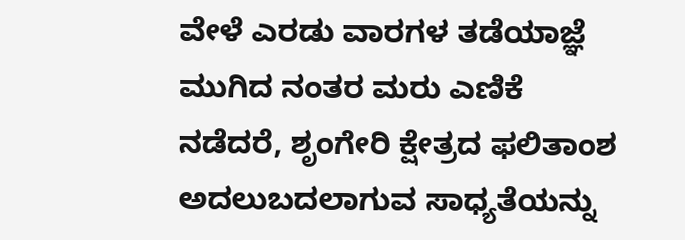ವೇಳೆ ಎರಡು ವಾರಗಳ ತಡೆಯಾಜ್ಞೆ ಮುಗಿದ ನಂತರ ಮರು ಎಣಿಕೆ ನಡೆದರೆ, ಶೃಂಗೇರಿ ಕ್ಷೇತ್ರದ ಫಲಿತಾಂಶ ಅದಲುಬದಲಾಗುವ ಸಾಧ್ಯತೆಯನ್ನು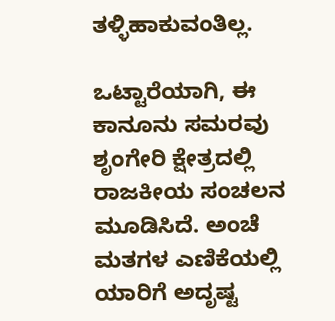ತಳ್ಳಿಹಾಕುವಂತಿಲ್ಲ.

ಒಟ್ಟಾರೆಯಾಗಿ, ಈ ಕಾನೂನು ಸಮರವು ಶೃಂಗೇರಿ ಕ್ಷೇತ್ರದಲ್ಲಿ ರಾಜಕೀಯ ಸಂಚಲನ ಮೂಡಿಸಿದೆ. ಅಂಚೆ ಮತಗಳ ಎಣಿಕೆಯಲ್ಲಿ ಯಾರಿಗೆ ಅದೃಷ್ಟ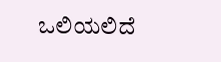ಒಲಿಯಲಿದೆ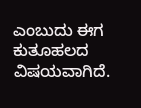ಎಂಬುದು ಈಗ ಕುತೂಹಲದ ವಿಷಯವಾಗಿದೆ.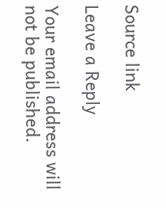Source link

Leave a Reply

Your email address will not be published.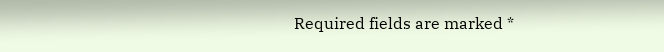Required fields are marked *